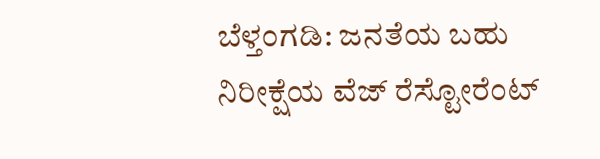ಬೆಳ್ತಂಗಡಿ: ಜನತೆಯ ಬಹು ನಿರೀಕ್ಷೆಯ ವೆಜ್ ರೆಸ್ಟೋರೆಂಟ್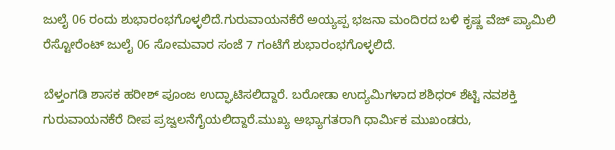ಜುಲೈ 06 ರಂದು ಶುಭಾರಂಭಗೊಳ್ಳಲಿದೆ.ಗುರುವಾಯನಕೆರೆ ಅಯ್ಯಪ್ಪ ಭಜನಾ ಮಂದಿರದ ಬಳಿ ಕೃಷ್ಣ ವೆಜ್ ಪ್ಯಾಮಿಲಿ ರೆಸ್ಟೋರೆಂಟ್ ಜುಲೈ 06 ಸೋಮವಾರ ಸಂಜೆ 7 ಗಂಟೆಗೆ ಶುಭಾರಂಭಗೊಳ್ಳಲಿದೆ.

ಬೆಳ್ತಂಗಡಿ ಶಾಸಕ ಹರೀಶ್ ಪೂಂಜ ಉದ್ಘಾಟಿಸಲಿದ್ದಾರೆ. ಬರೋಡಾ ಉದ್ಯಮಿಗಳಾದ ಶಶಿಧರ್ ಶೆಟ್ಟಿ ನವಶಕ್ತಿ ಗುರುವಾಯನಕೆರೆ ದೀಪ ಪ್ರಜ್ವಲನೆಗೈಯಲಿದ್ದಾರೆ.ಮುಖ್ಯ ಅಭ್ಯಾಗತರಾಗಿ ಧಾರ್ಮಿಕ ಮುಖಂಡರು,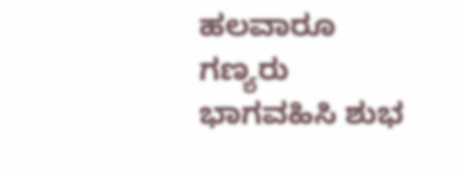ಹಲವಾರೂ ಗಣ್ಯರು ಭಾಗವಹಿಸಿ ಶುಭ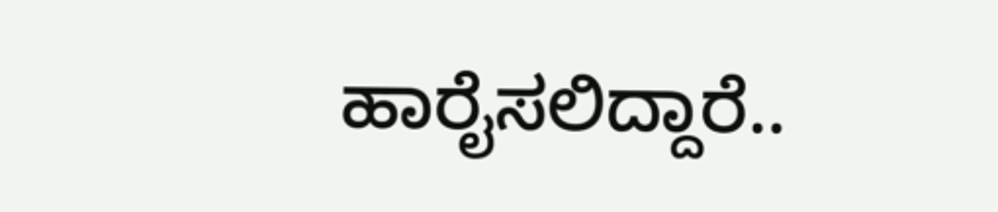ಹಾರೈಸಲಿದ್ದಾರೆ..